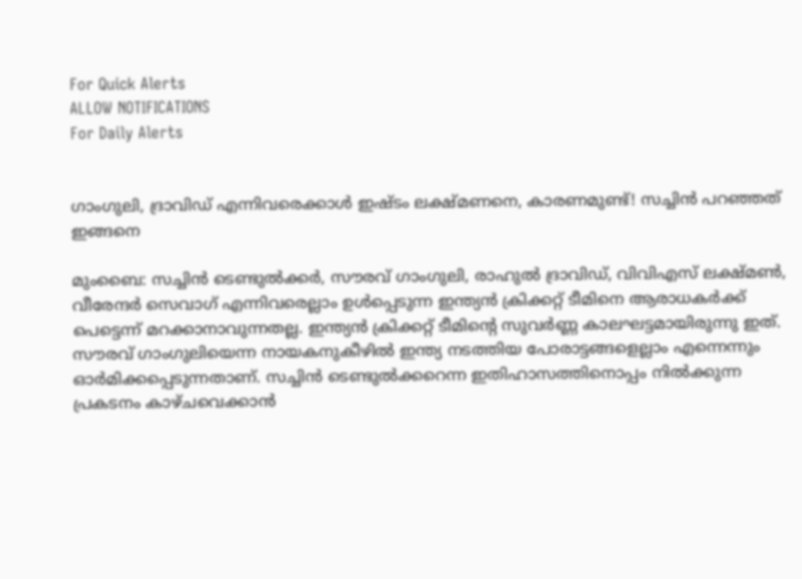For Quick Alerts
ALLOW NOTIFICATIONS
For Daily Alerts


ഗാംഗുലി, ദ്രാവിഡ് എന്നിവരെക്കാള്‍ ഇഷ്ടം ലക്ഷ്മണനെ, കാരണമുണ്ട്! സച്ചിന്‍ പറഞ്ഞത് ഇങ്ങനെ

മുംബൈ: സച്ചിന്‍ ടെണ്ടുല്‍ക്കര്‍, സൗരവ് ഗാംഗുലി, രാഹുല്‍ ദ്രാവിഡ്, വിവിഎസ് ലക്ഷ്മണ്‍, വീരേന്ദര്‍ സെവാഗ് എന്നിവരെല്ലാം ഉള്‍പ്പെടുന്ന ഇന്ത്യന്‍ ക്രിക്കറ്റ് ടീമിനെ ആരാധകര്‍ക്ക് പെട്ടെന്ന് മറക്കാനാവുന്നതല്ല. ഇന്ത്യന്‍ ക്രിക്കറ്റ് ടീമിന്റെ സുവര്‍ണ്ണ കാലഘട്ടമായിരുന്നു ഇത്. സൗരവ് ഗാംഗുലിയെന്ന നായകനുകീഴില്‍ ഇന്ത്യ നടത്തിയ പോരാട്ടങ്ങളെല്ലാം എന്നെന്നും ഓര്‍മിക്കപ്പെടുന്നതാണ്. സച്ചിന്‍ ടെണ്ടുല്‍ക്കറെന്ന ഇതിഹാസത്തിനൊപ്പം നില്‍ക്കുന്ന പ്രകടനം കാഴ്ചവെക്കാന്‍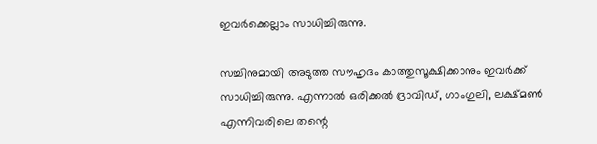ഇവര്‍ക്കെല്ലാം സാധിച്ചിരുന്നു.

സച്ചിനുമായി അടുത്ത സൗഹൃദം കാത്തുസൂക്ഷിക്കാനും ഇവര്‍ക്ക് സാധിച്ചിരുന്നു. എന്നാല്‍ ഒരിക്കല്‍ ദ്രാവിഡ്, ഗാംഗുലി, ലക്ഷ്മണ്‍ എന്നിവരിലെ തന്റെ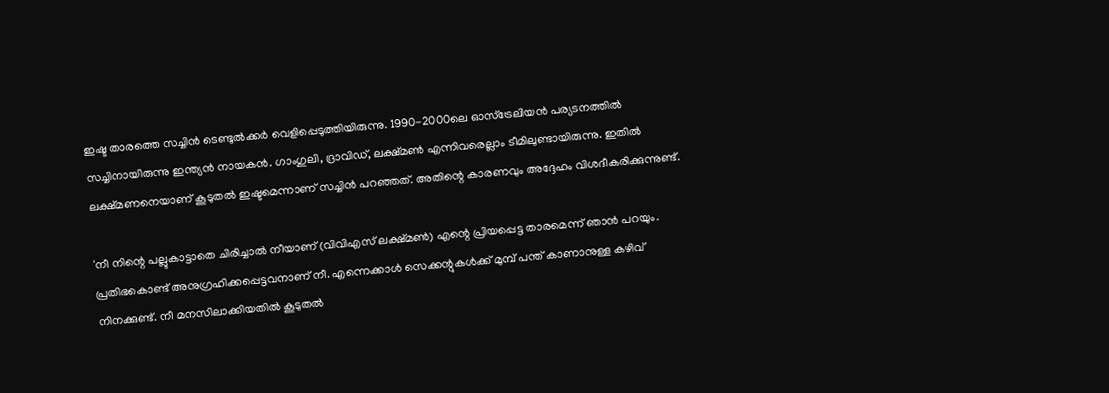ഇഷ്ട താരത്തെ സച്ചിന്‍ ടെണ്ടുല്‍ക്കര്‍ വെളിപ്പെടുത്തിയിരുന്നു. 1990-2000ലെ ഓസ്‌ട്രേലിയന്‍ പര്യടനത്തില്‍ സച്ചിനായിരുന്നു ഇന്ത്യന്‍ നായകന്‍. ഗാംഗുലി, ദ്രാവിഡ്, ലക്ഷ്മണ്‍ എന്നിവരെല്ലാം ടീമിലുണ്ടായിരുന്നു. ഇതില്‍ ലക്ഷ്മണനെയാണ് കൂടുതല്‍ ഇഷ്ടമെന്നാണ് സച്ചിന്‍ പറഞ്ഞത്. അതിന്റെ കാരണവും അദ്ദേഹം വിശദീകരിക്കുന്നുണ്ട്.

'നീ നിന്റെ പല്ലുകാട്ടാതെ ചിരിച്ചാല്‍ നീയാണ് (വിവിഎസ് ലക്ഷ്മണ്‍) എന്റെ പ്രിയപ്പെട്ട താരമെന്ന് ഞാന്‍ പറയും. പ്രതിഭകൊണ്ട് അനുഗ്രഹിക്കപ്പെട്ടവനാണ് നീ. എന്നെക്കാള്‍ സെക്കന്റുകള്‍ക്ക് മുമ്പ് പന്ത് കാണാനുള്ള കഴിവ് നിനക്കുണ്ട്. നീ മനസിലാക്കിയതില്‍ കൂടുതല്‍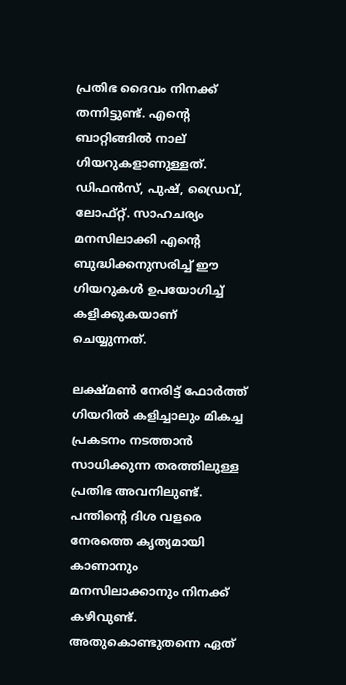പ്രതിഭ ദൈവം നിനക്ക് തന്നിട്ടുണ്ട്. എന്റെ ബാറ്റിങ്ങില്‍ നാല് ഗിയറുകളാണുള്ളത്. ഡിഫന്‍സ്, പുഷ്, ഡ്രൈവ്, ലോഫ്റ്റ്. സാഹചര്യം മനസിലാക്കി എന്റെ ബുദ്ധിക്കനുസരിച്ച് ഈ ഗിയറുകള്‍ ഉപയോഗിച്ച് കളിക്കുകയാണ് ചെയ്യുന്നത്.

ലക്ഷ്മണ്‍ നേരിട്ട് ഫോര്‍ത്ത് ഗിയറില്‍ കളിച്ചാലും മികച്ച പ്രകടനം നടത്താന്‍ സാധിക്കുന്ന തരത്തിലുള്ള പ്രതിഭ അവനിലുണ്ട്. പന്തിന്റെ ദിശ വളരെ നേരത്തെ കൃത്യമായി കാണാനും മനസിലാക്കാനും നിനക്ക് കഴിവുണ്ട്. അതുകൊണ്ടുതന്നെ ഏത്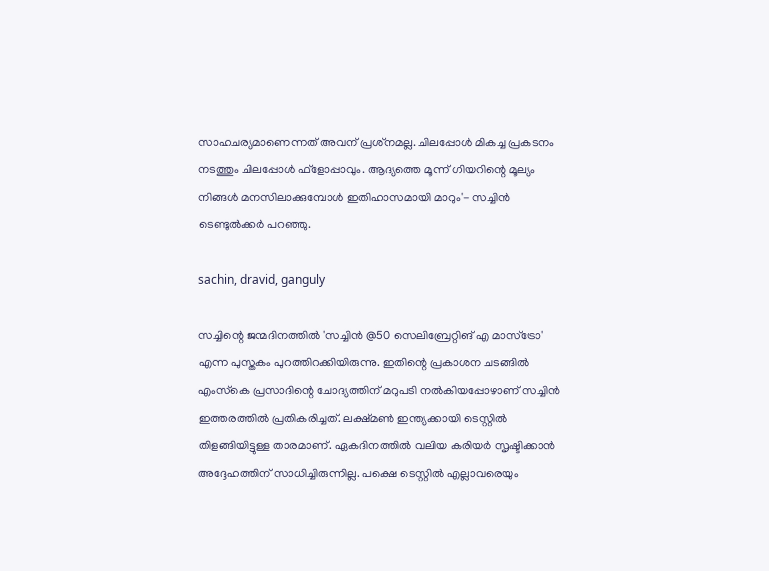സാഹചര്യമാണെന്നത് അവന് പ്രശ്‌നമല്ല. ചിലപ്പോള്‍ മികച്ച പ്രകടനം നടത്തും ചിലപ്പോള്‍ ഫ്‌ളോപ്പാവും. ആദ്യത്തെ മൂന്ന് ഗിയറിന്റെ മൂല്യം നിങ്ങള്‍ മനസിലാക്കുമ്പോള്‍ ഇതിഹാസമായി മാറും'- സച്ചിന്‍ ടെണ്ടുല്‍ക്കര്‍ പറഞ്ഞു.

sachin, dravid, ganguly

സച്ചിന്റെ ജന്മദിനത്തില്‍ 'സച്ചിന്‍ @50 സെലിബ്രേറ്റിങ് എ മാസ്‌ട്രോ' എന്ന പുസ്തകം പുറത്തിറക്കിയിരുന്നു. ഇതിന്റെ പ്രകാശന ചടങ്ങില്‍ എംസ്‌കെ പ്രസാദിന്റെ ചോദ്യത്തിന് മറുപടി നല്‍കിയപ്പോഴാണ് സച്ചിന്‍ ഇത്തരത്തില്‍ പ്രതികരിച്ചത്. ലക്ഷ്മണ്‍ ഇന്ത്യക്കായി ടെസ്റ്റില്‍ തിളങ്ങിയിട്ടുള്ള താരമാണ്. ഏകദിനത്തില്‍ വലിയ കരിയര്‍ സൃഷ്ടിക്കാന്‍ അദ്ദേഹത്തിന് സാധിച്ചിരുന്നില്ല. പക്ഷെ ടെസ്റ്റില്‍ എല്ലാവരെയും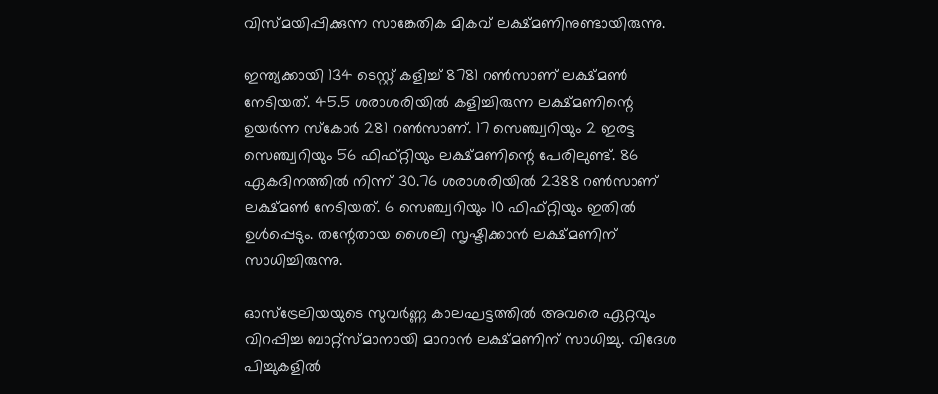വിസ്മയിപ്പിക്കുന്ന സാങ്കേതിക മികവ് ലക്ഷ്മണിനുണ്ടായിരുന്നു.

ഇന്ത്യക്കായി 134 ടെസ്റ്റ് കളിച്ച് 8781 റണ്‍സാണ് ലക്ഷ്മണ്‍ നേടിയത്. 45.5 ശരാശരിയില്‍ കളിച്ചിരുന്ന ലക്ഷ്മണിന്റെ ഉയര്‍ന്ന സ്‌കോര്‍ 281 റണ്‍സാണ്. 17 സെഞ്ച്വറിയും 2 ഇരട്ട സെഞ്ച്വറിയും 56 ഫിഫ്റ്റിയും ലക്ഷ്മണിന്റെ പേരിലുണ്ട്. 86 ഏകദിനത്തില്‍ നിന്ന് 30.76 ശരാശരിയില്‍ 2388 റണ്‍സാണ് ലക്ഷ്മണ്‍ നേടിയത്. 6 സെഞ്ച്വറിയും 10 ഫിഫ്റ്റിയും ഇതില്‍ ഉള്‍പ്പെടും. തന്റേതായ ശൈലി സൃഷ്ടിക്കാന്‍ ലക്ഷ്മണിന് സാധിച്ചിരുന്നു.

ഓസ്‌ട്രേലിയയുടെ സുവര്‍ണ്ണ കാലഘട്ടത്തില്‍ അവരെ ഏറ്റവും വിറപ്പിച്ച ബാറ്റ്‌സ്മാനായി മാറാന്‍ ലക്ഷ്മണിന് സാധിച്ചു. വിദേശ പിച്ചുകളില്‍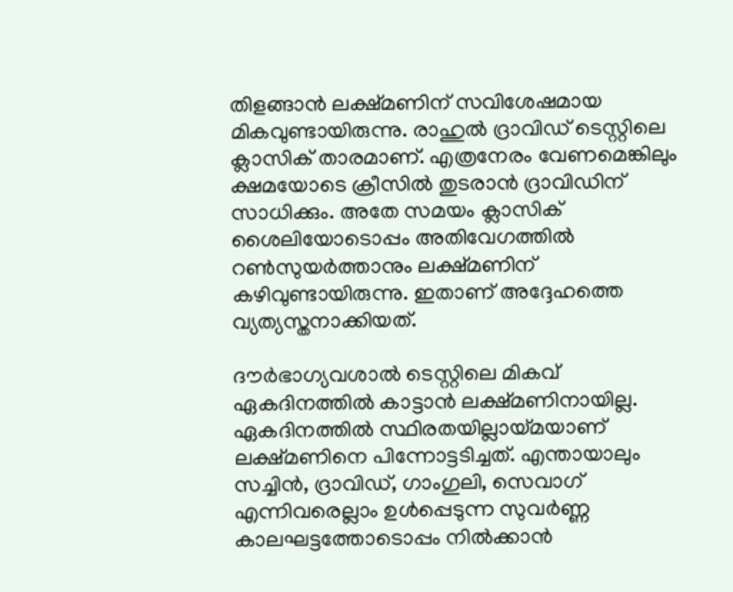തിളങ്ങാന്‍ ലക്ഷ്മണിന് സവിശേഷമായ മികവുണ്ടായിരുന്നു. രാഹുല്‍ ദ്രാവിഡ് ടെസ്റ്റിലെ ക്ലാസിക് താരമാണ്. എത്രനേരം വേണമെങ്കിലും ക്ഷമയോടെ ക്രീസില്‍ തുടരാന്‍ ദ്രാവിഡിന് സാധിക്കും. അതേ സമയം ക്ലാസിക് ശൈലിയോടൊപ്പം അതിവേഗത്തില്‍ റണ്‍സുയര്‍ത്താനും ലക്ഷ്മണിന് കഴിവുണ്ടായിരുന്നു. ഇതാണ് അദ്ദേഹത്തെ വ്യത്യസ്തനാക്കിയത്.

ദൗര്‍ഭാഗ്യവശാല്‍ ടെസ്റ്റിലെ മികവ് ഏകദിനത്തില്‍ കാട്ടാന്‍ ലക്ഷ്മണിനായില്ല. ഏകദിനത്തില്‍ സ്ഥിരതയില്ലായ്മയാണ് ലക്ഷ്മണിനെ പിന്നോട്ടടിച്ചത്. എന്തായാലും സച്ചിന്‍, ദ്രാവിഡ്, ഗാംഗുലി, സെവാഗ് എന്നിവരെല്ലാം ഉള്‍പ്പെടുന്ന സുവര്‍ണ്ണ കാലഘട്ടത്തോടൊപ്പം നില്‍ക്കാന്‍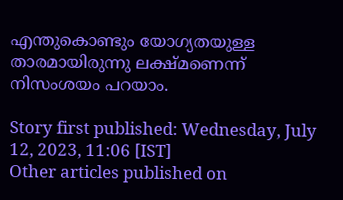എന്തുകൊണ്ടും യോഗ്യതയുള്ള താരമായിരുന്നു ലക്ഷ്മണെന്ന് നിസംശയം പറയാം.

Story first published: Wednesday, July 12, 2023, 11:06 [IST]
Other articles published on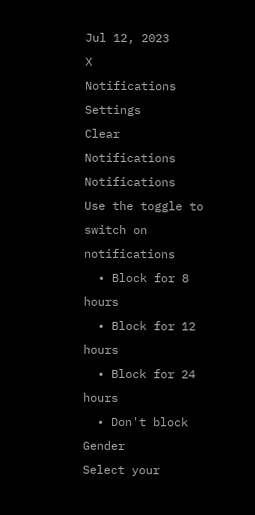Jul 12, 2023
X
Notifications
Settings
Clear Notifications
Notifications
Use the toggle to switch on notifications
  • Block for 8 hours
  • Block for 12 hours
  • Block for 24 hours
  • Don't block
Gender
Select your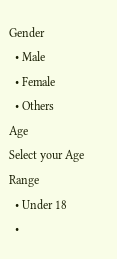Gender
  • Male
  • Female
  • Others
Age
Select your Age Range
  • Under 18
  •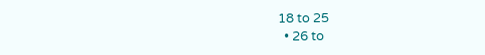18 to 25
  • 26 to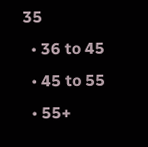35
  • 36 to 45
  • 45 to 55
  • 55+